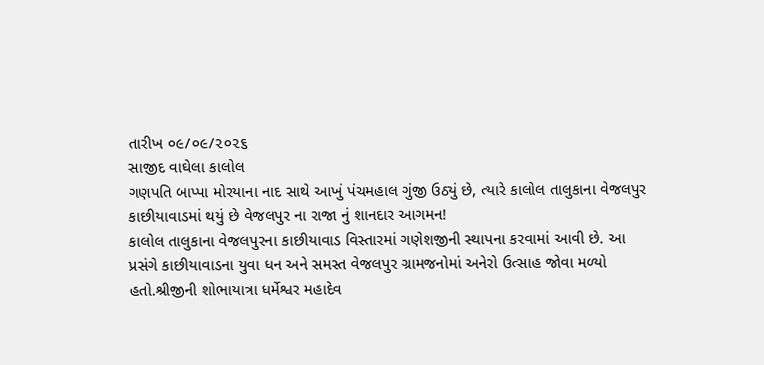તારીખ ૦૯/૦૯/૨૦૨૬
સાજીદ વાઘેલા કાલોલ
ગણપતિ બાપ્પા મોરયાના નાદ સાથે આખું પંચમહાલ ગુંજી ઉઠ્યું છે, ત્યારે કાલોલ તાલુકાના વેજલપુર કાછીયાવાડમાં થયું છે વેજલપુર ના રાજા નું શાનદાર આગમન!
કાલોલ તાલુકાના વેજલપુરના કાછીયાવાડ વિસ્તારમાં ગણેશજીની સ્થાપના કરવામાં આવી છે. આ પ્રસંગે કાછીયાવાડના યુવા ધન અને સમસ્ત વેજલપુર ગ્રામજનોમાં અનેરો ઉત્સાહ જોવા મળ્યો હતો.શ્રીજીની શોભાયાત્રા ધર્મેશ્વર મહાદેવ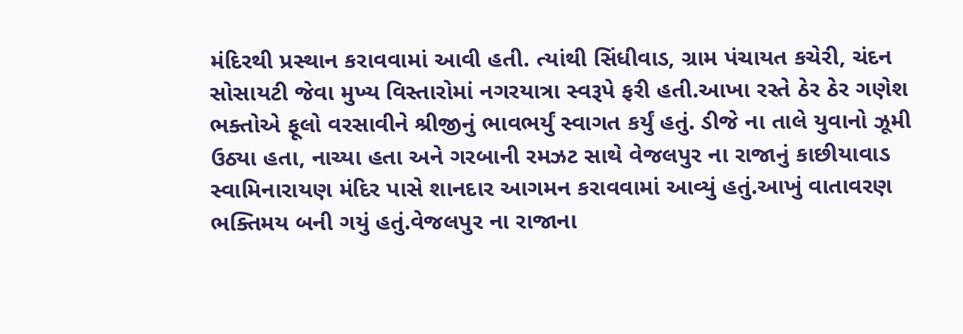મંદિરથી પ્રસ્થાન કરાવવામાં આવી હતી. ત્યાંથી સિંધીવાડ, ગ્રામ પંચાયત કચેરી, ચંદન સોસાયટી જેવા મુખ્ય વિસ્તારોમાં નગરયાત્રા સ્વરૂપે ફરી હતી.આખા રસ્તે ઠેર ઠેર ગણેશ ભક્તોએ ફૂલો વરસાવીને શ્રીજીનું ભાવભર્યું સ્વાગત કર્યું હતું. ડીજે ના તાલે યુવાનો ઝૂમી ઉઠ્યા હતા, નાચ્યા હતા અને ગરબાની રમઝટ સાથે વેજલપુર ના રાજાનું કાછીયાવાડ સ્વામિનારાયણ મંદિર પાસે શાનદાર આગમન કરાવવામાં આવ્યું હતું.આખું વાતાવરણ ભક્તિમય બની ગયું હતું.વેજલપુર ના રાજાના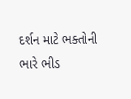દર્શન માટે ભક્તોની ભારે ભીડ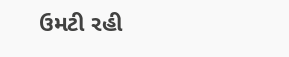ઉમટી રહી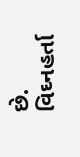છે. વિઘ્નહર્તા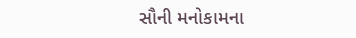સૌની મનોકામના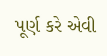પૂર્ણ કરે એવી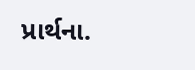પ્રાર્થના.